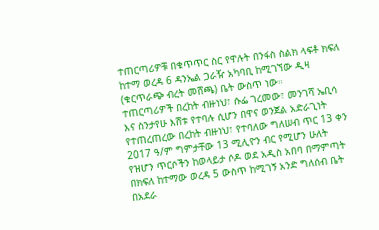ተጠርጣሪዎቹ በቁጥጥር ስር የዋሉት በንፋስ ስልክ ላፍቶ ክፍለ ከተማ ወረዳ 6 ዳንኤል ጋራዥ አካባቢ ከሚገኘው ዲዛ (ቁርጥራጭ ብረት መሸጫ) ቤት ውስጥ ነው።
ተጠርጣሪዎች በረከት ብዙነህ፣ ሱፌ ገረመው፣ መንገሻ ኤቢሳ እና ስንታየሁ እሸቱ የተባሉ ሲሆን በዋና ወንጀል አድራጊነት የተጠረጠረው በረከት ብዙነህ፣ የተባለው ግለሠብ ጥር 13 ቀን 2017 ዓ/ም ግምታቸው 13 ሚሊዮን ብር የሚሆን ሁለት የዝሆን ጥርሶችን ከወላይታ ሶዶ ወደ አዲስ አበባ በማምጣት በክፍለ ከተማው ወረዳ 5 ውስጥ ከሚገኝ አንድ ግለሰብ ቤት በአደራ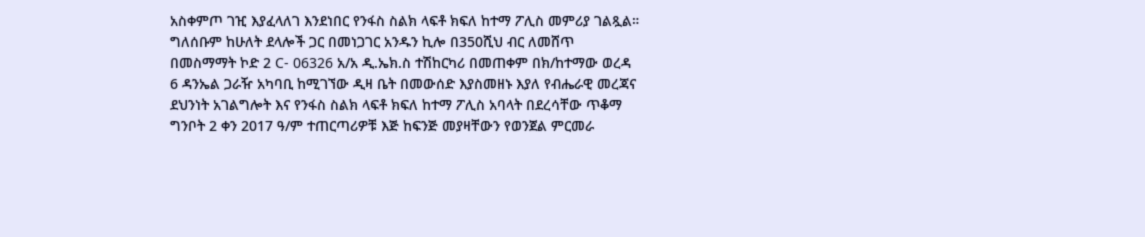አስቀምጦ ገዢ እያፈላለገ እንደነበር የንፋስ ስልክ ላፍቶ ክፍለ ከተማ ፖሊስ መምሪያ ገልጿል።
ግለሰቡም ከሁለት ደላሎች ጋር በመነጋገር አንዱን ኪሎ በ350ሺህ ብር ለመሸጥ በመስማማት ኮድ 2 C- 06326 አ/አ ዲ.ኤክ.ስ ተሽከርካሪ በመጠቀም በክ/ከተማው ወረዳ 6 ዳንኤል ጋራዥ አካባቢ ከሚገኘው ዲዛ ቤት በመውሰድ እያስመዘኑ እያለ የብሔራዊ መረጃና ደህንነት አገልግሎት እና የንፋስ ስልክ ላፍቶ ክፍለ ከተማ ፖሊስ አባላት በደረሳቸው ጥቆማ ግንቦት 2 ቀን 2017 ዓ/ም ተጠርጣሪዎቹ እጅ ከፍንጅ መያዛቸውን የወንጀል ምርመራ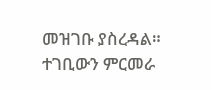መዝገቡ ያስረዳል።
ተገቢውን ምርመራ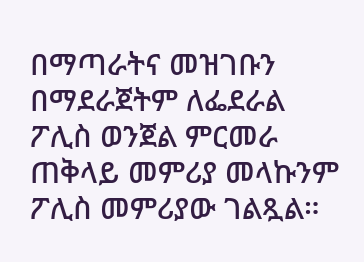በማጣራትና መዝገቡን በማደራጀትም ለፌደራል ፖሊስ ወንጀል ምርመራ ጠቅላይ መምሪያ መላኩንም ፖሊስ መምሪያው ገልጿል።